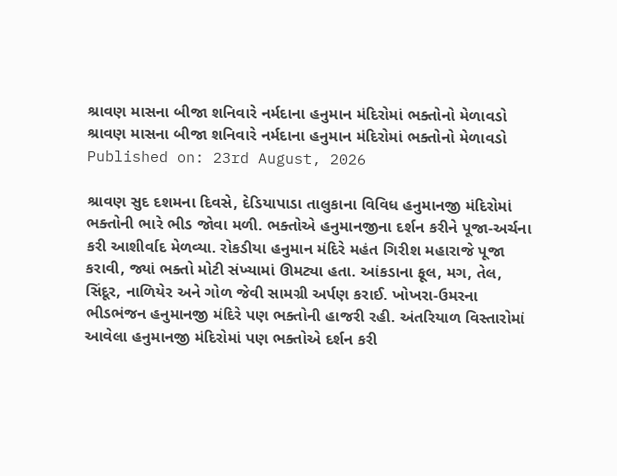શ્રાવણ માસના બીજા શનિવારે નર્મદાના હનુમાન મંદિરોમાં ભક્તોનો મેળાવડો
શ્રાવણ માસના બીજા શનિવારે નર્મદાના હનુમાન મંદિરોમાં ભક્તોનો મેળાવડો
Published on: 23rd August, 2026

શ્રાવણ સુદ દશમના દિવસે, દેડિયાપાડા તાલુકાના વિવિધ હનુમાનજી મંદિરોમાં ભક્તોની ભારે ભીડ જોવા મળી. ભક્તોએ હનુમાનજીના દર્શન કરીને પૂજા-અર્ચના કરી આશીર્વાદ મેળવ્યા. રોકડીયા હનુમાન મંદિરે મહંત ગિરીશ મહારાજે પૂજા કરાવી, જ્યાં ભક્તો મોટી સંખ્યામાં ઊમટ્યા હતા. આંકડાના ફૂલ, મગ, તેલ, સિંદૂર, નાળિયેર અને ગોળ જેવી સામગ્રી અર્પણ કરાઈ. ખોખરા-ઉમરના ભીડભંજન હનુમાનજી મંદિરે પણ ભક્તોની હાજરી રહી. અંતરિયાળ વિસ્તારોમાં આવેલા હનુમાનજી મંદિરોમાં પણ ભક્તોએ દર્શન કરી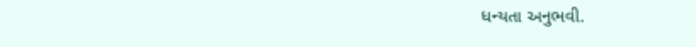ધન્યતા અનુભવી.